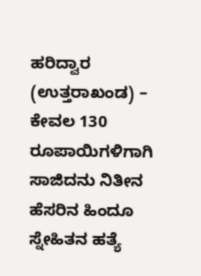ಹರಿದ್ವಾರ (ಉತ್ತರಾಖಂಡ) – ಕೇವಲ 130 ರೂಪಾಯಿಗಳಿಗಾಗಿ ಸಾಜಿದನು ನಿತೀನ ಹೆಸರಿನ ಹಿಂದೂ ಸ್ನೇಹಿತನ ಹತ್ಯೆ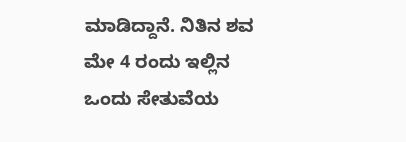ಮಾಡಿದ್ದಾನೆ. ನಿತಿನ ಶವ ಮೇ 4 ರಂದು ಇಲ್ಲಿನ ಒಂದು ಸೇತುವೆಯ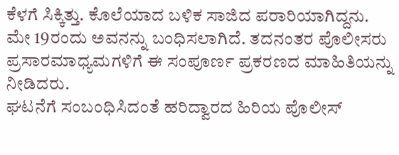ಕೆಳಗೆ ಸಿಕ್ಕಿತ್ತು. ಕೊಲೆಯಾದ ಬಳಿಕ ಸಾಜಿದ ಪರಾರಿಯಾಗಿದ್ದನು. ಮೇ 19ರಂದು ಅವನನ್ನು ಬಂಧಿಸಲಾಗಿದೆ. ತದನಂತರ ಪೊಲೀಸರು ಪ್ರಸಾರಮಾಧ್ಯಮಗಳಿಗೆ ಈ ಸಂಪೂರ್ಣ ಪ್ರಕರಣದ ಮಾಹಿತಿಯನ್ನು ನೀಡಿದರು.
ಘಟನೆಗೆ ಸಂಬಂಧಿಸಿದಂತೆ ಹರಿದ್ವಾರದ ಹಿರಿಯ ಪೊಲೀಸ್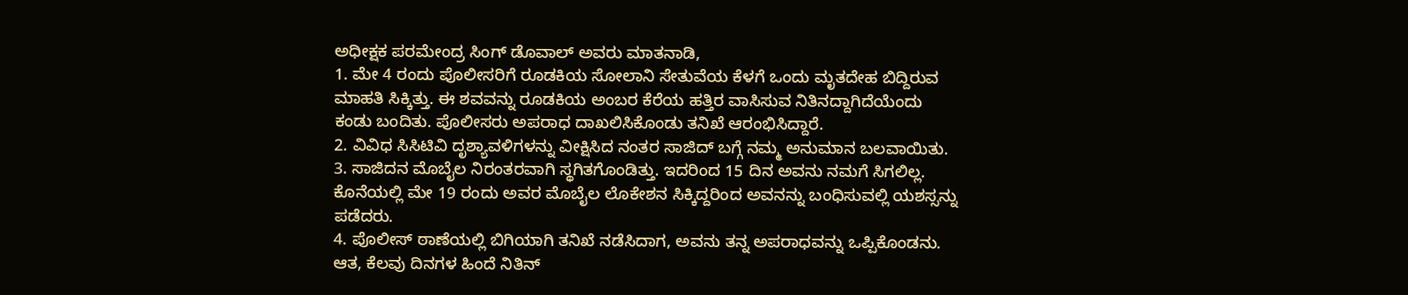ಅಧೀಕ್ಷಕ ಪರಮೇಂದ್ರ ಸಿಂಗ್ ಡೊವಾಲ್ ಅವರು ಮಾತನಾಡಿ,
1. ಮೇ 4 ರಂದು ಪೊಲೀಸರಿಗೆ ರೂಡಕಿಯ ಸೋಲಾನಿ ಸೇತುವೆಯ ಕೆಳಗೆ ಒಂದು ಮೃತದೇಹ ಬಿದ್ದಿರುವ ಮಾಹತಿ ಸಿಕ್ಕಿತ್ತು. ಈ ಶವವನ್ನು ರೂಡಕಿಯ ಅಂಬರ ಕೆರೆಯ ಹತ್ತಿರ ವಾಸಿಸುವ ನಿತಿನದ್ದಾಗಿದೆಯೆಂದು ಕಂಡು ಬಂದಿತು. ಪೊಲೀಸರು ಅಪರಾಧ ದಾಖಲಿಸಿಕೊಂಡು ತನಿಖೆ ಆರಂಭಿಸಿದ್ದಾರೆ.
2. ವಿವಿಧ ಸಿಸಿಟಿವಿ ದೃಶ್ಯಾವಳಿಗಳನ್ನು ವೀಕ್ಷಿಸಿದ ನಂತರ ಸಾಜಿದ್ ಬಗ್ಗೆ ನಮ್ಮ ಅನುಮಾನ ಬಲವಾಯಿತು.
3. ಸಾಜಿದನ ಮೊಬೈಲ ನಿರಂತರವಾಗಿ ಸ್ಥಗಿತಗೊಂಡಿತ್ತು. ಇದರಿಂದ 15 ದಿನ ಅವನು ನಮಗೆ ಸಿಗಲಿಲ್ಲ. ಕೊನೆಯಲ್ಲಿ ಮೇ 19 ರಂದು ಅವರ ಮೊಬೈಲ ಲೊಕೇಶನ ಸಿಕ್ಕಿದ್ದರಿಂದ ಅವನನ್ನು ಬಂಧಿಸುವಲ್ಲಿ ಯಶಸ್ಸನ್ನು ಪಡೆದರು.
4. ಪೊಲೀಸ್ ಠಾಣೆಯಲ್ಲಿ ಬಿಗಿಯಾಗಿ ತನಿಖೆ ನಡೆಸಿದಾಗ, ಅವನು ತನ್ನ ಅಪರಾಧವನ್ನು ಒಪ್ಪಿಕೊಂಡನು. ಆತ, ಕೆಲವು ದಿನಗಳ ಹಿಂದೆ ನಿತಿನ್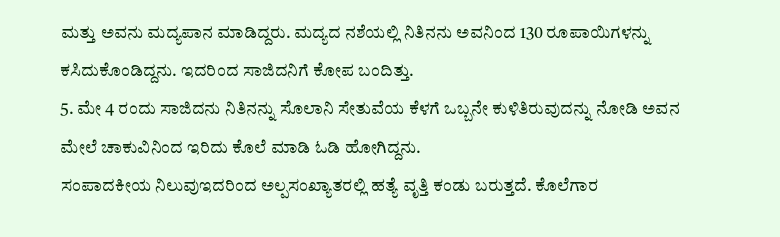ಮತ್ತು ಅವನು ಮದ್ಯಪಾನ ಮಾಡಿದ್ದರು. ಮದ್ಯದ ನಶೆಯಲ್ಲಿ ನಿತಿನನು ಅವನಿಂದ 130 ರೂಪಾಯಿಗಳನ್ನು ಕಸಿದುಕೊಂಡಿದ್ದನು. ಇದರಿಂದ ಸಾಜಿದನಿಗೆ ಕೋಪ ಬಂದಿತ್ತು.
5. ಮೇ 4 ರಂದು ಸಾಜಿದನು ನಿತಿನನ್ನು ಸೊಲಾನಿ ಸೇತುವೆಯ ಕೆಳಗೆ ಒಬ್ಬನೇ ಕುಳಿತಿರುವುದನ್ನು ನೋಡಿ ಅವನ ಮೇಲೆ ಚಾಕುವಿನಿಂದ ಇರಿದು ಕೊಲೆ ಮಾಡಿ ಓಡಿ ಹೋಗಿದ್ದನು.
ಸಂಪಾದಕೀಯ ನಿಲುವುಇದರಿಂದ ಅಲ್ಪಸಂಖ್ಯಾತರಲ್ಲಿ ಹತ್ಯೆ ವೃತ್ತಿ ಕಂಡು ಬರುತ್ತದೆ. ಕೊಲೆಗಾರ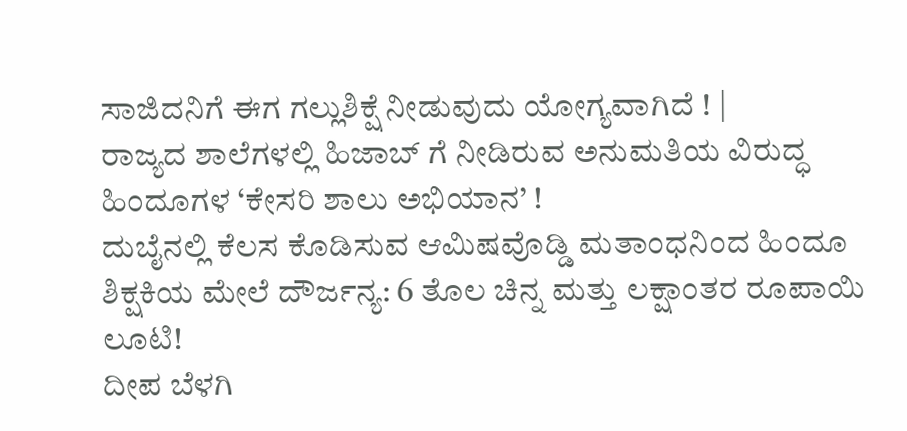ಸಾಜಿದನಿಗೆ ಈಗ ಗಲ್ಲುಶಿಕ್ಷೆ ನೀಡುವುದು ಯೋಗ್ಯವಾಗಿದೆ ! |
ರಾಜ್ಯದ ಶಾಲೆಗಳಲ್ಲಿ ಹಿಜಾಬ್ ಗೆ ನೀಡಿರುವ ಅನುಮತಿಯ ವಿರುದ್ಧ ಹಿಂದೂಗಳ ‘ಕೇಸರಿ ಶಾಲು ಅಭಿಯಾನ’ !
ದುಬೈನಲ್ಲಿ ಕೆಲಸ ಕೊಡಿಸುವ ಆಮಿಷವೊಡ್ಡಿ ಮತಾಂಧನಿಂದ ಹಿಂದೂ ಶಿಕ್ಷಕಿಯ ಮೇಲೆ ದೌರ್ಜನ್ಯ: 6 ತೊಲ ಚಿನ್ನ ಮತ್ತು ಲಕ್ಷಾಂತರ ರೂಪಾಯಿ ಲೂಟಿ!
ದೀಪ ಬೆಳಗಿ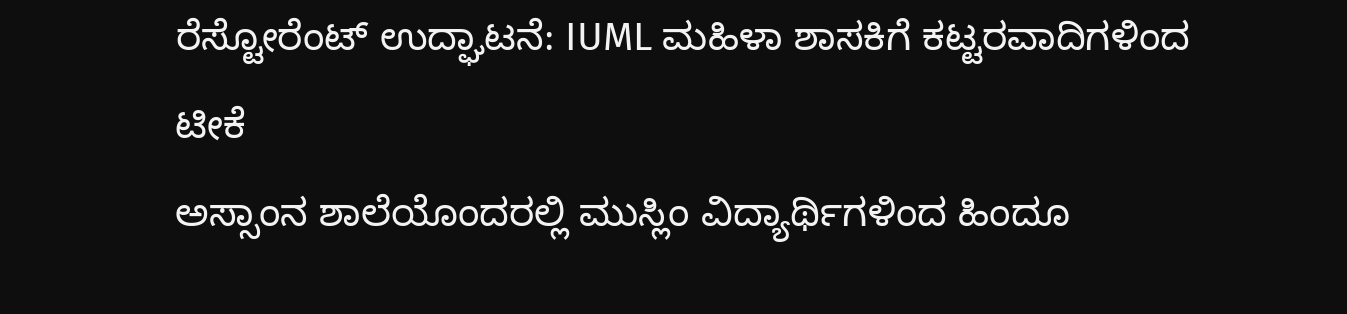ರೆಸ್ಟೋರೆಂಟ್ ಉದ್ಘಾಟನೆ: IUML ಮಹಿಳಾ ಶಾಸಕಿಗೆ ಕಟ್ಟರವಾದಿಗಳಿಂದ ಟೀಕೆ
ಅಸ್ಸಾಂನ ಶಾಲೆಯೊಂದರಲ್ಲಿ ಮುಸ್ಲಿಂ ವಿದ್ಯಾರ್ಥಿಗಳಿಂದ ಹಿಂದೂ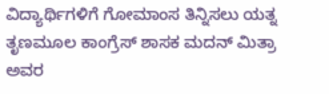ವಿದ್ಯಾರ್ಥಿಗಳಿಗೆ ಗೋಮಾಂಸ ತಿನ್ನಿಸಲು ಯತ್ನ
ತೃಣಮೂಲ ಕಾಂಗ್ರೆಸ್ ಶಾಸಕ ಮದನ್ ಮಿತ್ರಾ ಅವರ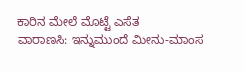ಕಾರಿನ ಮೇಲೆ ಮೊಟ್ಟೆ ಎಸೆತ
ವಾರಾಣಸಿ: ಇನ್ನುಮುಂದೆ ಮೀನು-ಮಾಂಸ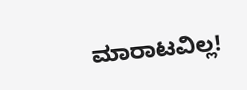ಮಾರಾಟವಿಲ್ಲ!